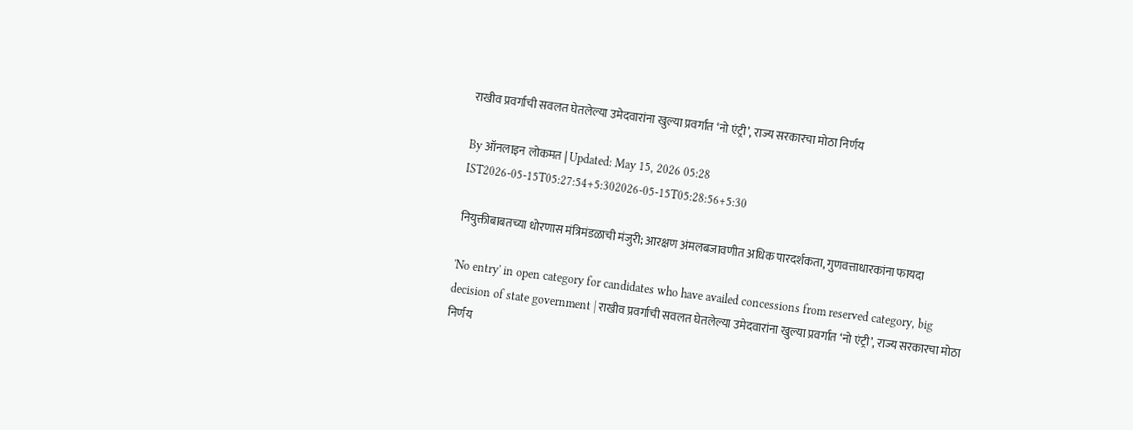राखीव प्रवर्गाची सवलत घेतलेल्या उमेदवारांना खुल्या प्रवर्गात ‘नो एंट्री’, राज्य सरकारचा मोठा निर्णय

By ऑनलाइन लोकमत | Updated: May 15, 2026 05:28 IST2026-05-15T05:27:54+5:302026-05-15T05:28:56+5:30

नियुक्तीबाबतच्या धोरणास मंत्रिमंडळाची मंजुरी; आरक्षण अंमलबजावणीत अधिक पारदर्शकता, गुणवत्ताधारकांना फायदा

'No entry' in open category for candidates who have availed concessions from reserved category, big decision of state government | राखीव प्रवर्गाची सवलत घेतलेल्या उमेदवारांना खुल्या प्रवर्गात ‘नो एंट्री’, राज्य सरकारचा मोठा निर्णय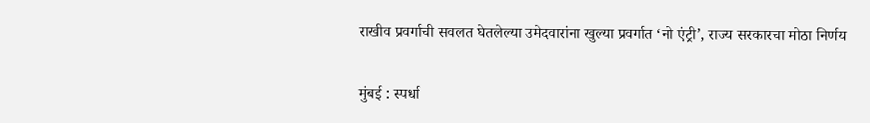राखीव प्रवर्गाची सवलत घेतलेल्या उमेदवारांना खुल्या प्रवर्गात ‘नो एंट्री’, राज्य सरकारचा मोठा निर्णय

मुंबई : स्पर्धा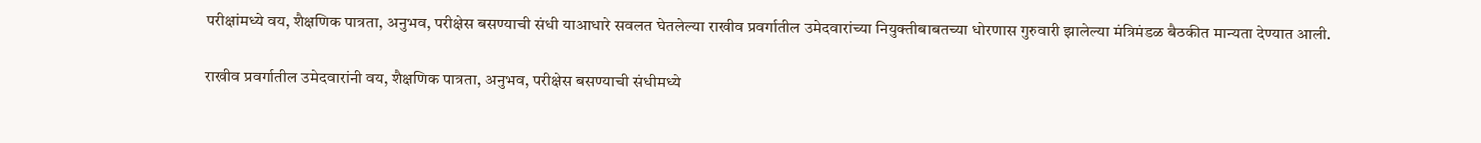परीक्षांमध्ये वय, शैक्षणिक पात्रता, अनुभव, परीक्षेस बसण्याची संधी याआधारे सवलत घेतलेल्या राखीव प्रवर्गातील उमेदवारांच्या नियुक्तीबाबतच्या धोरणास गुरुवारी झालेल्या मंत्रिमंडळ बैठकीत मान्यता देण्यात आली.

राखीव प्रवर्गातील उमेदवारांनी वय, शैक्षणिक पात्रता, अनुभव, परीक्षेस बसण्याची संधीमध्ये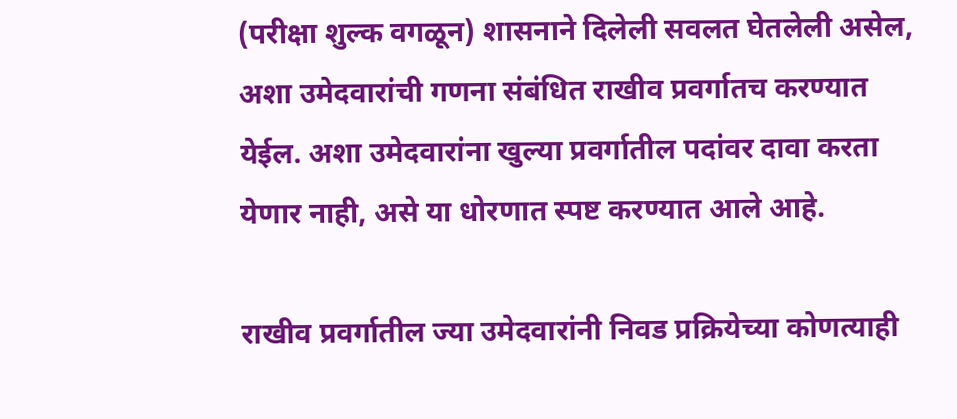(परीक्षा शुल्क वगळून) शासनाने दिलेली सवलत घेतलेली असेल, अशा उमेदवारांची गणना संबंधित राखीव प्रवर्गातच करण्यात येईल. अशा उमेदवारांना खुल्या प्रवर्गातील पदांवर दावा करता येणार नाही, असे या धोरणात स्पष्ट करण्यात आले आहे.

राखीव प्रवर्गातील ज्या उमेदवारांनी निवड प्रक्रियेच्या कोणत्याही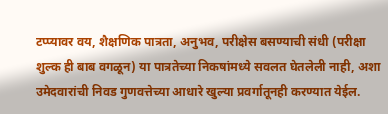टप्प्यावर वय, शैक्षणिक पात्रता, अनुभव, परीक्षेस बसण्याची संधी (परीक्षा शुल्क ही बाब वगळून) या पात्रतेच्या निकषांमध्ये सवलत घेतलेली नाही, अशा उमेदवारांची निवड गुणवत्तेच्या आधारे खुल्या प्रवर्गातूनही करण्यात येईल.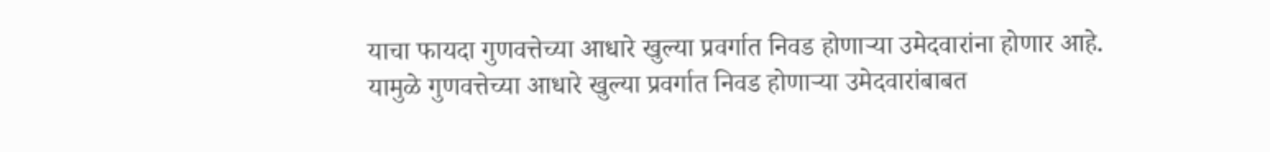याचा फायदा गुणवत्तेच्या आधारे खुल्या प्रवर्गात निवड होणाऱ्या उमेदवारांना होणार आहे. यामुळे गुणवत्तेच्या आधारे खुल्या प्रवर्गात निवड होणाऱ्या उमेदवारांबाबत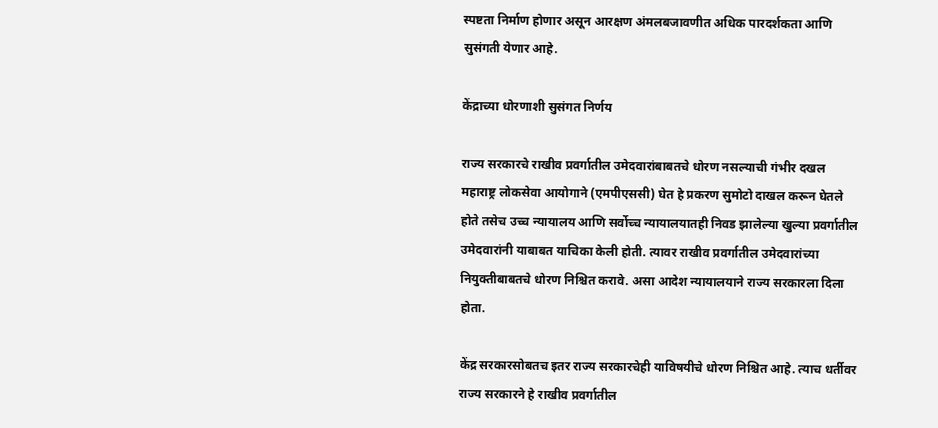स्पष्टता निर्माण होणार असून आरक्षण अंमलबजावणीत अधिक पारदर्शकता आणि सुसंगती येणार आहे.

केंद्राच्या धोरणाशी सुसंगत निर्णय

राज्य सरकारचे राखीव प्रवर्गातील उमेदवारांबाबतचे धोरण नसल्याची गंभीर दखल महाराष्ट्र लोकसेवा आयोगाने (एमपीएससी) घेत हे प्रकरण सुमोटो दाखल करून घेतले होते तसेच उच्च न्यायालय आणि सर्वोच्च न्यायालयातही निवड झालेल्या खुल्या प्रवर्गातील उमेदवारांनी याबाबत याचिका केली होती. त्यावर राखीव प्रवर्गातील उमेदवारांच्या नियुक्तीबाबतचे धोरण निश्चित करावे. असा आदेश न्यायालयाने राज्य सरकारला दिला होता.

केंद्र सरकारसोबतच इतर राज्य सरकारचेही याविषयीचे धोरण निश्चित आहे. त्याच धर्तीवर राज्य सरकारने हे राखीव प्रवर्गातील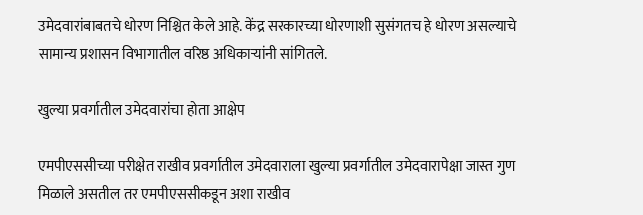उमेदवारांबाबतचे धोरण निश्चित केले आहे. केंद्र सरकारच्या धोरणाशी सुसंगतच हे धोरण असल्याचे सामान्य प्रशासन विभागातील वरिष्ठ अधिकाऱ्यांनी सांगितले.

खुल्या प्रवर्गातील उमेदवारांचा होता आक्षेप

एमपीएससीच्या परीक्षेत राखीव प्रवर्गातील उमेदवाराला खुल्या प्रवर्गातील उमेदवारापेक्षा जास्त गुण मिळाले असतील तर एमपीएससीकडून अशा राखीव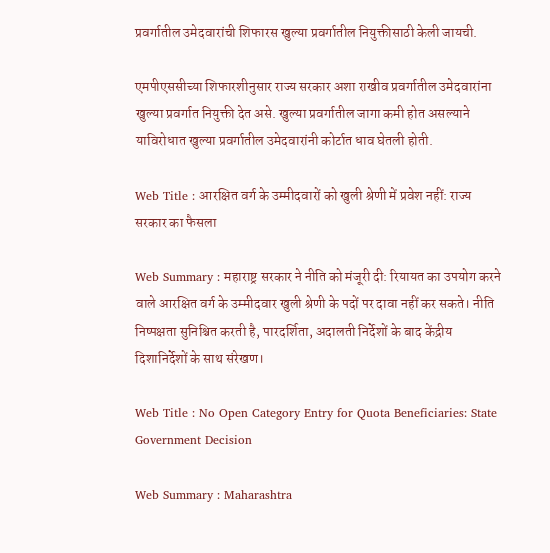प्रवर्गातील उमेदवारांची शिफारस खुल्या प्रवर्गातील नियुक्तीसाठी केली जायची.

एमपीएससीच्या शिफारशीनुसार राज्य सरकार अशा राखीव प्रवर्गातील उमेदवारांना खुल्या प्रवर्गात नियुक्ती देत असे. खुल्या प्रवर्गातील जागा कमी होत असल्याने याविरोधात खुल्या प्रवर्गातील उमेदवारांनी कोर्टात धाव घेतली होती.

Web Title : आरक्षित वर्ग के उम्मीदवारों को खुली श्रेणी में प्रवेश नहीं: राज्य सरकार का फैसला

Web Summary : महाराष्ट्र सरकार ने नीति को मंजूरी दी: रियायत का उपयोग करने वाले आरक्षित वर्ग के उम्मीदवार खुली श्रेणी के पदों पर दावा नहीं कर सकते। नीति निष्पक्षता सुनिश्चित करती है, पारदर्शिता, अदालती निर्देशों के बाद केंद्रीय दिशानिर्देशों के साथ संरेखण।

Web Title : No Open Category Entry for Quota Beneficiaries: State Government Decision

Web Summary : Maharashtra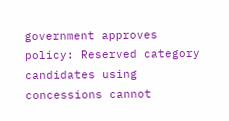government approves policy: Reserved category candidates using concessions cannot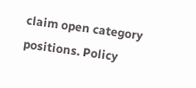claim open category positions. Policy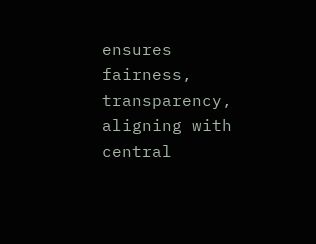ensures fairness, transparency, aligning with central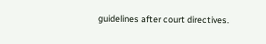guidelines after court directives.